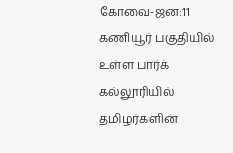கோவை-ஜன:11
கணியூர் பகுதியில் உள்ள பார்க் கல்லூரியில் தமிழர்களின்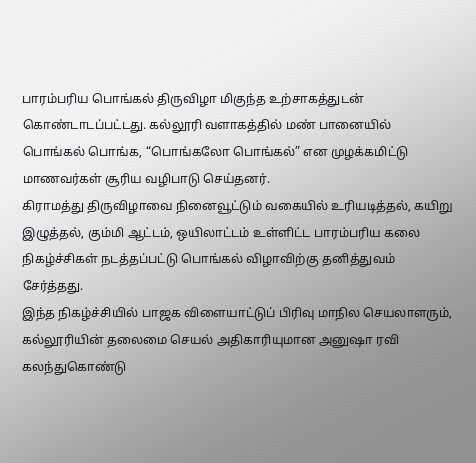பாரம்பரிய பொங்கல் திருவிழா மிகுந்த உற்சாகத்துடன் கொண்டாடப்பட்டது. கல்லூரி வளாகத்தில் மண் பானையில் பொங்கல் பொங்க, “பொங்கலோ பொங்கல்” என முழக்கமிட்டு மாணவர்கள் சூரிய வழிபாடு செய்தனர்.
கிராமத்து திருவிழாவை நினைவூட்டும் வகையில் உரியடித்தல், கயிறு இழுத்தல், கும்மி ஆட்டம், ஒயிலாட்டம் உள்ளிட்ட பாரம்பரிய கலை நிகழ்ச்சிகள் நடத்தப்பட்டு பொங்கல் விழாவிற்கு தனித்துவம் சேர்த்தது.
இந்த நிகழ்ச்சியில் பாஜக விளையாட்டுப் பிரிவு மாநில செயலாளரும், கல்லூரியின் தலைமை செயல் அதிகாரியுமான அனுஷா ரவி கலந்துகொண்டு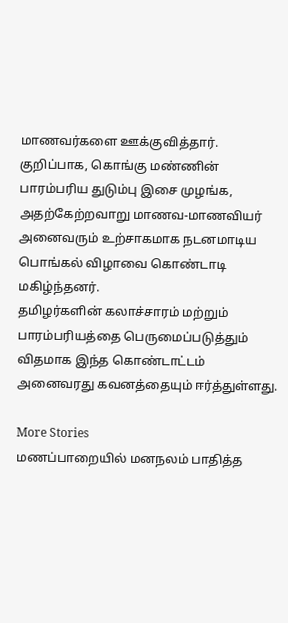மாணவர்களை ஊக்குவித்தார்.
குறிப்பாக, கொங்கு மண்ணின் பாரம்பரிய துடும்பு இசை முழங்க, அதற்கேற்றவாறு மாணவ-மாணவியர் அனைவரும் உற்சாகமாக நடனமாடிய பொங்கல் விழாவை கொண்டாடி மகிழ்ந்தனர்.
தமிழர்களின் கலாச்சாரம் மற்றும் பாரம்பரியத்தை பெருமைப்படுத்தும் விதமாக இந்த கொண்டாட்டம் அனைவரது கவனத்தையும் ஈர்த்துள்ளது.

More Stories
மணப்பாறையில் மனநலம் பாதித்த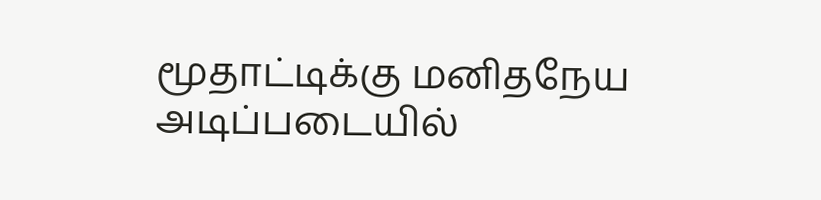மூதாட்டிக்கு மனிதநேய அடிப்படையில்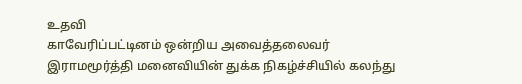உதவி
காவேரிப்பட்டினம் ஒன்றிய அவைத்தலைவர் இராமமூர்த்தி மனைவியின் துக்க நிகழ்ச்சியில் கலந்து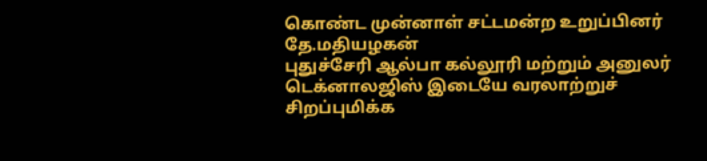கொண்ட முன்னாள் சட்டமன்ற உறுப்பினர் தே.மதியழகன்
புதுச்சேரி ஆல்பா கல்லூரி மற்றும் அனுலர் டெக்னாலஜிஸ் இடையே வரலாற்றுச் சிறப்புமிக்க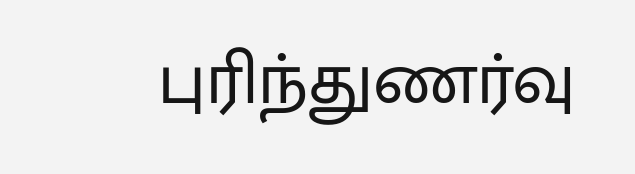புரிந்துணர்வு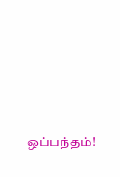ஒப்பந்தம்!